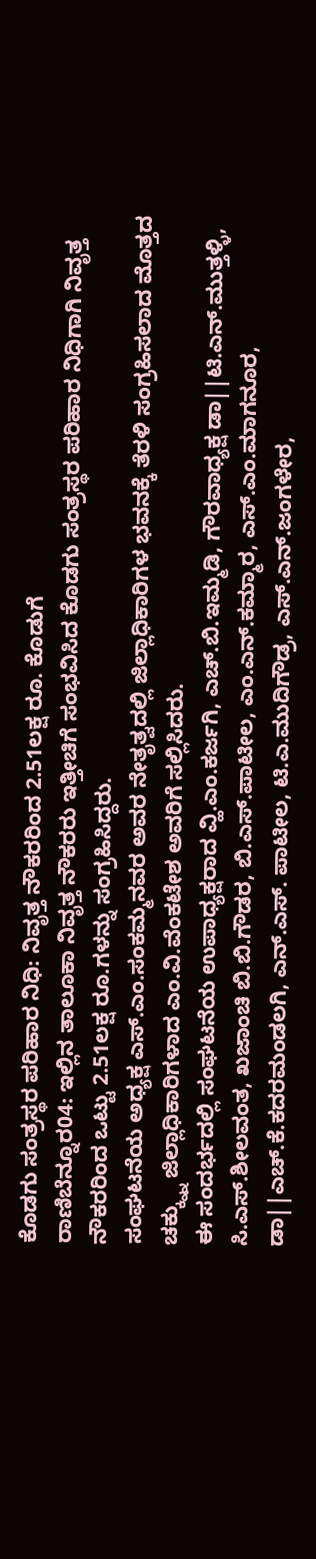ಕೊಡಗು ಸಂತ್ರಸ್ಥರ ಪರಿಹಾರ ನಿಧಿ: ನಿವೃತ್ತ ನೌಕರರಿಂದ 2.51ಲಕ್ಷ ರೂ. ಕೊಡುಗೆ
ರಾಣಿಬೆನ್ನೂರ04: ಇಲ್ಲಿನ ತಾಲೂಕಾ ನಿವೃತ್ತ ನೌಕರರು ಇತ್ತೀಚಿಗೆ ಸಂಭವಿಸಿದ ಕೊಡಗು ಸಂತ್ರಸ್ಥರ ಪರಿಹಾರ ನಿಧಿಗಾಗಿ ನಿವೃತ್ತ ನೌಕರರಿಂದ ಒಟ್ಟು 2.51ಲಕ್ಷ ರೂ.ಗಳನ್ನು ಸಂಗ್ರಹಿಸಿದ್ದರು.
ಸಂಘಟನೆಯ ಅಧ್ಯಕ್ಷ ಎಸ್.ಎಂ.ಸಂಕಮ್ಮನವರ ಅವರ ನೇತೃತ್ವದಲ್ಲಿ ಜಿಲ್ಲಾಧಿಕಾರಿಗಳ ಭವನಕ್ಕೆ ತೆರಳಿ ಸಂಗ್ರಹಿಸಲಾದ ಮೊತ್ತದ ಚಕ್ಕ್ನ್ನು ಜಿಲ್ಲಾಧಿಕಾರಿಗಳಾದ ಎಂ.ವಿ.ವೆಂಕಟೇಶ ಅವರಿಗೆ ಸಲ್ಲಿಸಿದರು.
ಈ ಸಂದರ್ಭದಲ್ಲಿ ಸಂಘಟನೆಯ ಉಪಾಧ್ಯಕ್ಷರಾದ ವ್ಹಿ.ಎಂ.ಕರ್ಜಗಿ, ಎಚ್.ಬಿ.ಇಮ್ಮಡಿ, ಗೌರವಾಧ್ಯಕ್ಷ ಡಾ||ಟಿ.ಎನ್.ಮುತ್ತಳ್ಳಿ, ಸಿ.ಎಸ್.ಶೀಲವಂತ, ಖಜಾಂಚಿ ಬಿ.ಬಿ.ಗೌಡರ, ಬಿ.ಎಸ್.ಪಾಟೀಲ, ಎಂ.ಎನ್.ಕಮ್ಮಾರ, ಎಸ್.ಎಂ.ಮಾಗನೂರ, ಡಾ||ಎಚ್.ಕೆ.ಕದರಮಂಡಲಗಿ, ಎನ್.ಎಸ್. ಪಾಟೀಲ, ಟಿ.ಎ.ಮುದಿಗೌಡ್ರ, ಎಸ್.ಎನ್.ಜಂಗಳೇರ,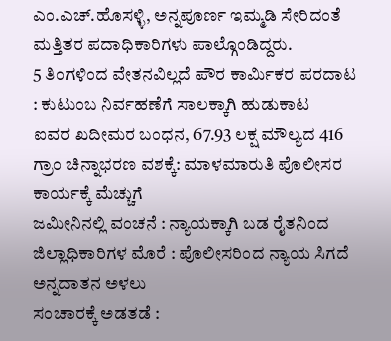ಎಂ.ಎಚ್.ಹೊಸಳ್ಳಿ, ಅನ್ನಪೂರ್ಣ ಇಮ್ಮಡಿ ಸೇರಿದಂತೆ ಮತ್ತಿತರ ಪದಾಧಿಕಾರಿಗಳು ಪಾಲ್ಗೊಂಡಿದ್ದರು.
5 ತಿಂಗಳಿಂದ ವೇತನವಿಲ್ಲದೆ ಪೌರ ಕಾರ್ಮಿಕರ ಪರದಾಟ : ಕುಟುಂಬ ನಿರ್ವಹಣೆಗೆ ಸಾಲಕ್ಕಾಗಿ ಹುಡುಕಾಟ
ಐವರ ಖದೀಮರ ಬಂಧನ, 67.93 ಲಕ್ಷ ಮೌಲ್ಯದ 416 ಗ್ರಾಂ ಚಿನ್ನಾಭರಣ ವಶಕ್ಕೆ: ಮಾಳಮಾರುತಿ ಪೊಲೀಸರ ಕಾರ್ಯಕ್ಕೆ ಮೆಚ್ಚುಗೆ
ಜಮೀನಿನಲ್ಲಿ ವಂಚನೆ : ನ್ಯಾಯಕ್ಕಾಗಿ ಬಡ ರೈತನಿಂದ ಜಿಲ್ಲಾಧಿಕಾರಿಗಳ ಮೊರೆ : ಪೊಲೀಸರಿಂದ ನ್ಯಾಯ ಸಿಗದೆ ಅನ್ನದಾತನ ಅಳಲು
ಸಂಚಾರಕ್ಕೆ ಅಡತಡೆ :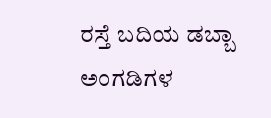ರಸ್ತೆ ಬದಿಯ ಡಬ್ಬಾ ಅಂಗಡಿಗಳ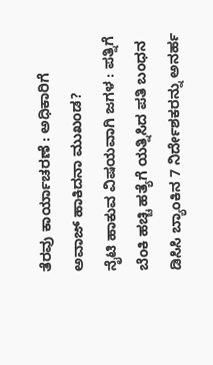ತೆರವು ಕಾರ್ಯಾಚರಣೆ : ಅಧಿಕಾರಿಗೆ ಅವಾಜ್ ಹಾಕಿದನಾ ಮುಖಂಡ?
ನೈಟಿ ಹಾಕುವ ವಿಷಯವಾಗಿ ಜಗಳ : ಪತ್ನಿಗೆ ಬೆಂಕಿ ಹಚ್ಚಿ ಹತ್ಯೆಗೆ ಯತ್ನಿಸಿದ ಪತಿ ಬಂಧನ
ಡಿಸಿಸಿ ಬ್ಯಾಂಕಿನ 7 ನಿರ್ದೇಶಕರನ್ನು ಅನರ್ಹ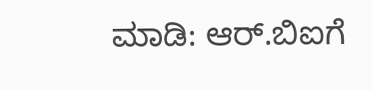ಮಾಡಿ: ಆರ್.ಬಿಐಗೆ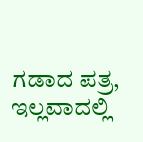ಗಡಾದ ಪತ್ರ, ಇಲ್ಲವಾದಲ್ಲಿ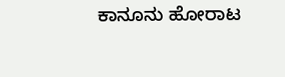ಕಾನೂನು ಹೋರಾಟ